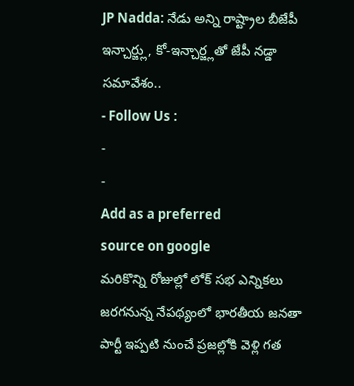JP Nadda: నేడు అన్ని రాష్ట్రాల బీజేపీ ఇన్చార్జ్లు, కో-ఇన్చార్జ్లతో జేపీ నడ్డా సమావేశం..
- Follow Us :
-
-
Add as a preferred
source on google
మరికొన్ని రోజుల్లో లోక్ సభ ఎన్నికలు జరగనున్న నేపథ్యంలో భారతీయ జనతా పార్టీ ఇప్పటి నుంచే ప్రజల్లోకి వెళ్లి గత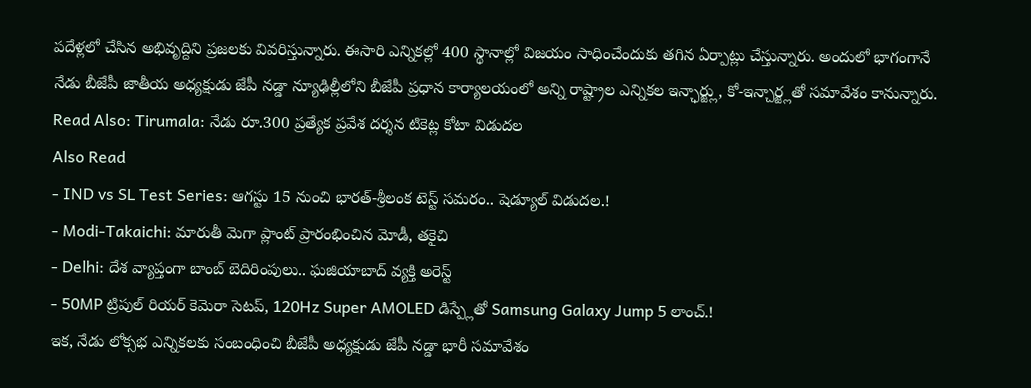పదేళ్లలో చేసిన అభివృద్దిని ప్రజలకు వివరిస్తున్నారు. ఈసారి ఎన్నికల్లో 400 స్థానాల్లో విజయం సాధించేందుకు తగిన ఏర్పాట్లు చేస్తున్నారు. అందులో భాగంగానే నేడు బీజేపీ జాతీయ అధ్యక్షుడు జేపీ నడ్డా న్యూఢిల్లీలోని బీజేపీ ప్రధాన కార్యాలయంలో అన్ని రాష్ట్రాల ఎన్నికల ఇన్ఛార్జ్లు, కో-ఇన్చార్జ్లతో సమావేశం కానున్నారు.
Read Also: Tirumala: నేడు రూ.300 ప్రత్యేక ప్రవేశ దర్శన టికెట్ల కోటా విడుదల
Also Read
- IND vs SL Test Series: ఆగస్టు 15 నుంచి భారత్-శ్రీలంక టెస్ట్ సమరం.. షెడ్యూల్ విడుదల.!
- Modi-Takaichi: మారుతీ మెగా ప్లాంట్ ప్రారంభించిన మోడీ, తకైచి
- Delhi: దేశ వ్యాప్తంగా బాంబ్ బెదిరింపులు.. ఘజియాబాద్ వ్యక్తి అరెస్ట్
- 50MP ట్రిపుల్ రియర్ కెమెరా సెటప్, 120Hz Super AMOLED డిస్ప్లేతో Samsung Galaxy Jump 5 లాంచ్.!
ఇక, నేడు లోక్సభ ఎన్నికలకు సంబంధించి బీజేపీ అధ్యక్షుడు జేపీ నడ్డా భారీ సమావేశం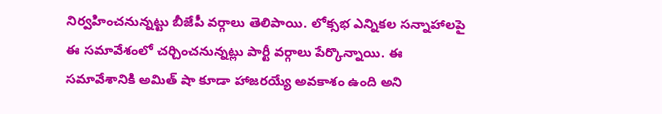నిర్వహించనున్నట్టు బీజేపీ వర్గాలు తెలిపాయి. లోక్సభ ఎన్నికల సన్నాహాలపై ఈ సమావేశంలో చర్చించనున్నట్లు పార్టీ వర్గాలు పేర్కొన్నాయి. ఈ సమావేశానికి అమిత్ షా కూడా హాజరయ్యే అవకాశం ఉంది అని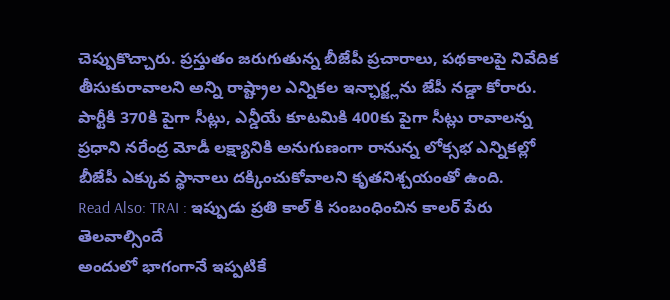చెప్పుకొచ్చారు. ప్రస్తుతం జరుగుతున్న బీజేపీ ప్రచారాలు, పథకాలపై నివేదిక తీసుకురావాలని అన్ని రాష్ట్రాల ఎన్నికల ఇన్ఛార్జ్లను జేపీ నడ్డా కోరారు. పార్టీకి 370కి పైగా సీట్లు, ఎన్డీయే కూటమికి 400కు పైగా సీట్లు రావాలన్న ప్రధాని నరేంద్ర మోడీ లక్ష్యానికి అనుగుణంగా రానున్న లోక్సభ ఎన్నికల్లో బీజేపీ ఎక్కువ స్థానాలు దక్కించుకోవాలని కృతనిశ్చయంతో ఉంది.
Read Also: TRAI : ఇప్పుడు ప్రతి కాల్ కి సంబంధించిన కాలర్ పేరు తెలవాల్సిందే
అందులో భాగంగానే ఇప్పటికే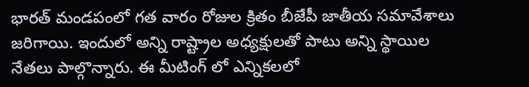భారత్ మండపంలో గత వారం రోజుల క్రితం బీజేపీ జాతీయ సమావేశాలు జరిగాయి. ఇందులో అన్ని రాష్ట్రాల అధ్యక్షులతో పాటు అన్ని స్థాయిల నేతలు పాల్గొన్నారు. ఈ మీటింగ్ లో ఎన్నికలలో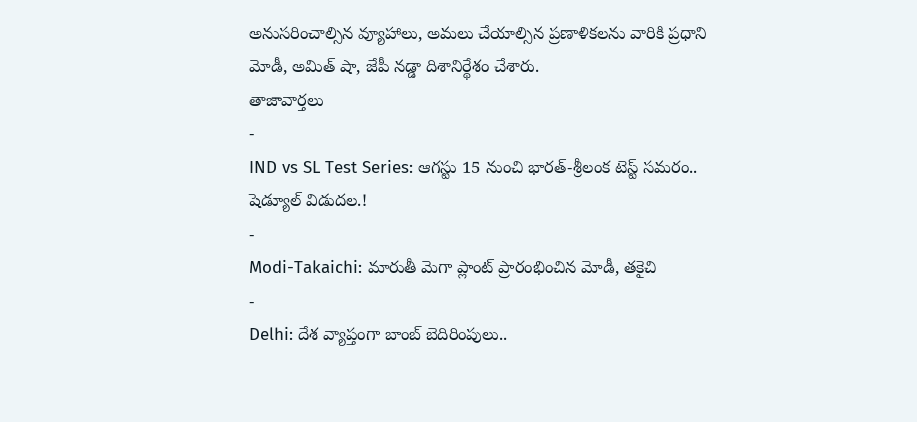అనుసరించాల్సిన వ్యూహాలు, అమలు చేయాల్సిన ప్రణాళికలను వారికి ప్రధాని మోడీ, అమిత్ షా, జేపీ నడ్డా దిశానిర్థేశం చేశారు.
తాజావార్తలు
-
IND vs SL Test Series: ఆగస్టు 15 నుంచి భారత్-శ్రీలంక టెస్ట్ సమరం.. షెడ్యూల్ విడుదల.!
-
Modi-Takaichi: మారుతీ మెగా ప్లాంట్ ప్రారంభించిన మోడీ, తకైచి
-
Delhi: దేశ వ్యాప్తంగా బాంబ్ బెదిరింపులు..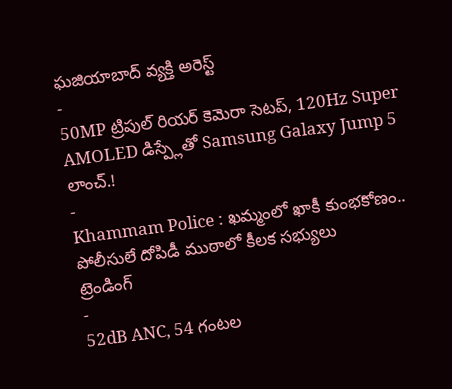ఘజియాబాద్ వ్యక్తి అరెస్ట్
-
50MP ట్రిపుల్ రియర్ కెమెరా సెటప్, 120Hz Super AMOLED డిస్ప్లేతో Samsung Galaxy Jump 5 లాంచ్.!
-
Khammam Police : ఖమ్మంలో ఖాకీ కుంభకోణం.. పోలీసులే దోపిడీ ముఠాలో కీలక సభ్యులు
ట్రెండింగ్
-
52dB ANC, 54 గంటల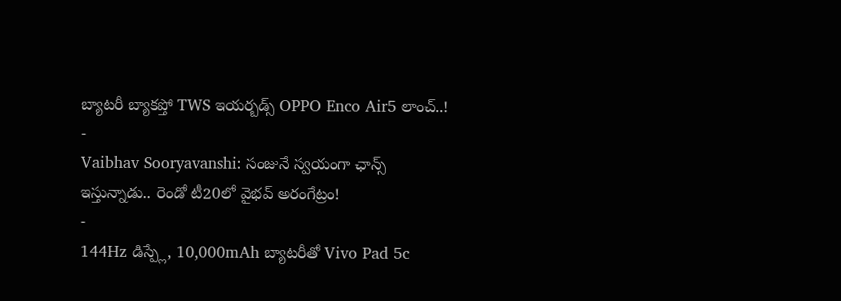బ్యాటరీ బ్యాకప్తో TWS ఇయర్బడ్స్ OPPO Enco Air5 లాంచ్..!
-
Vaibhav Sooryavanshi: సంజునే స్వయంగా ఛాన్స్ ఇస్తున్నాడు.. రెండో టీ20లో వైభవ్ అరంగేట్రం!
-
144Hz డిస్ప్లే, 10,000mAh బ్యాటరీతో Vivo Pad 5c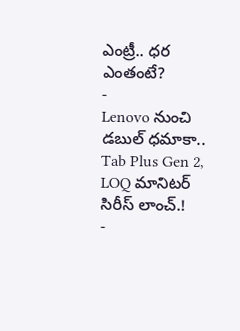ఎంట్రీ.. ధర ఎంతంటే?
-
Lenovo నుంచి డబుల్ ధమాకా.. Tab Plus Gen 2, LOQ మానిటర్ సిరీస్ లాంచ్.!
-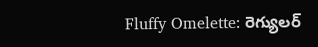Fluffy Omelette: రెగ్యులర్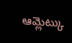ఆమ్లెట్కు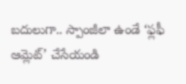బదులుగా.. స్పాంజీలా ఉండే ‘ఫ్లఫీ ఆమ్లెట్’ చేసేయండి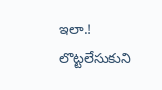ఇలా.! లొట్టలేసుకుని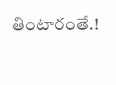తింటారంతే.!